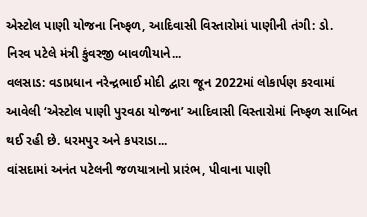એસ્ટોલ પાણી યોજના નિષ્ફળ, આદિવાસી વિસ્તારોમાં પાણીની તંગી: ડો. નિરવ પટેલે મંત્રી કુંવરજી બાવળીયાને...
વલસાડ: વડાપ્રધાન નરેન્દ્રભાઈ મોદી દ્વારા જૂન 2022માં લોકાર્પણ કરવામાં આવેલી ‘એસ્ટોલ પાણી પુરવઠા યોજના’ આદિવાસી વિસ્તારોમાં નિષ્ફળ સાબિત થઈ રહી છે. ધરમપુર અને કપરાડા...
વાંસદામાં અનંત પટેલની જળયાત્રાનો પ્રારંભ, પીવાના પાણી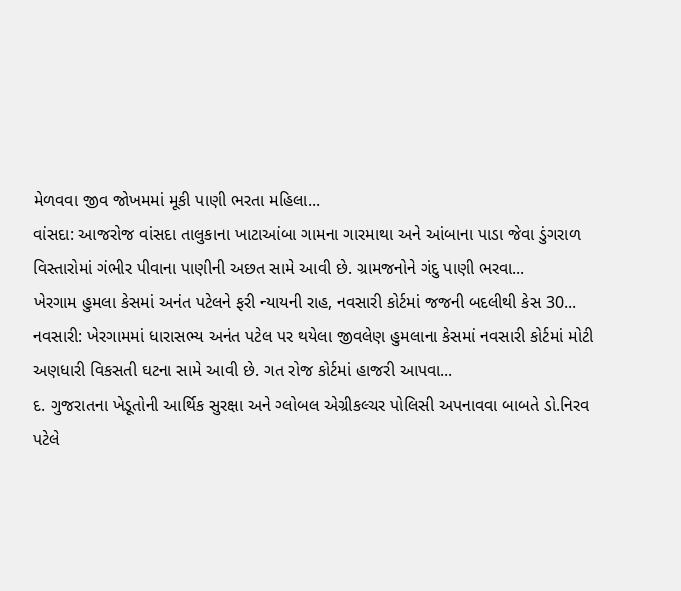મેળવવા જીવ જોખમમાં મૂકી પાણી ભરતા મહિલા...
વાંસદા: આજરોજ વાંસદા તાલુકાના ખાટાઆંબા ગામના ગારમાથા અને આંબાના પાડા જેવા ડુંગરાળ વિસ્તારોમાં ગંભીર પીવાના પાણીની અછત સામે આવી છે. ગ્રામજનોને ગંદુ પાણી ભરવા...
ખેરગામ હુમલા કેસમાં અનંત પટેલને ફરી ન્યાયની રાહ, નવસારી કોર્ટમાં જજની બદલીથી કેસ 30...
નવસારી: ખેરગામમાં ધારાસભ્ય અનંત પટેલ પર થયેલા જીવલેણ હુમલાના કેસમાં નવસારી કોર્ટમાં મોટી અણધારી વિકસતી ઘટના સામે આવી છે. ગત રોજ કોર્ટમાં હાજરી આપવા...
દ. ગુજરાતના ખેડૂતોની આર્થિક સુરક્ષા અને ગ્લોબલ એગ્રીકલ્ચર પોલિસી અપનાવવા બાબતે ડો.નિરવ પટેલે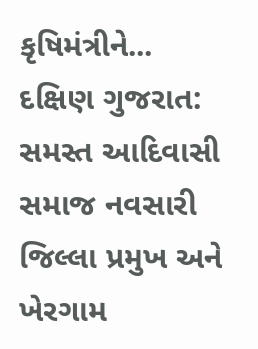કૃષિમંત્રીને...
દક્ષિણ ગુજરાત: સમસ્ત આદિવાસી સમાજ નવસારી જિલ્લા પ્રમુખ અને ખેરગામ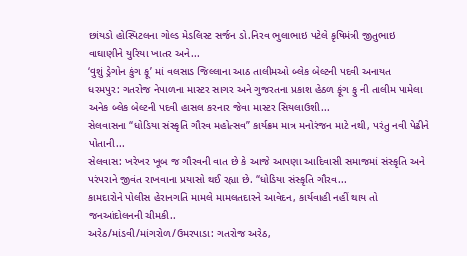છાંયડો હોસ્પિટલના ગોલ્ડ મેડલિસ્ટ સર્જન ડો.નિરવ ભુલાભાઇ પટેલે કૃષિમંત્રી જીતુભાઇ વાઘાણીને યુરિયા ખાતર અને...
‘વુશું ડ્રેગોન કુંગ ફૂ’ માં વલસાડ જિલ્લાના આઠ તાલીમઓ બ્લેક બેલ્ટની પદવી અનાયત
ધરમપુર: ગતરોજ નેપાળના માસ્ટર સાગર અને ગુજરતના પ્રકાશ હેઠળ ફૂંગ ફુ ની તાલીમ પામેલા અનેક બ્લેક બેલ્ટની પદવી હાસલ કરનાર જેવા માસ્ટર સિયલાઉશી...
સેલવાસના “ધોડિયા સંસ્કૃતિ ગૌરવ મહોત્સવ” કાર્યક્રમ માત્ર મનોરંજન માટે નથી, પરંતુ નવી પેઢીને પોતાની...
સેલવાસ: ખરેખર ખૂબ જ ગૌરવની વાત છે કે આજે આપણા આદિવાસી સમાજમાં સંસ્કૃતિ અને પરંપરાને જીવંત રાખવાના પ્રયાસો થઈ રહ્યા છે. “ધોડિયા સંસ્કૃતિ ગૌરવ...
કામદારોને પોલીસ હેરાનગતિ મામલે મામલતદારને આવેદન, કાર્યવાહી નહીં થાય તો જનઆંદોલનની ચીમકી..
અરેઠ/માંડવી/માંગરોળ/ઉમરપાડા: ગતરોજ અરેઠ,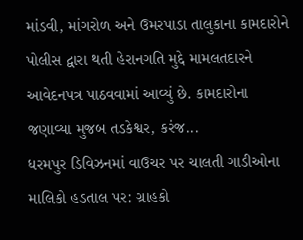માંડવી, માંગરોળ અને ઉમરપાડા તાલુકાના કામદારોને પોલીસ દ્વારા થતી હેરાનગતિ મુદ્દે મામલતદારને આવેદનપત્ર પાઠવવામાં આવ્યું છે. કામદારોના જણાવ્યા મુજબ તડકેશ્વર, કરંજ...
ધરમપુર ડિવિઝનમાં વાઉચર પર ચાલતી ગાડીઓના માલિકો હડતાલ પર: ગ્રાહકો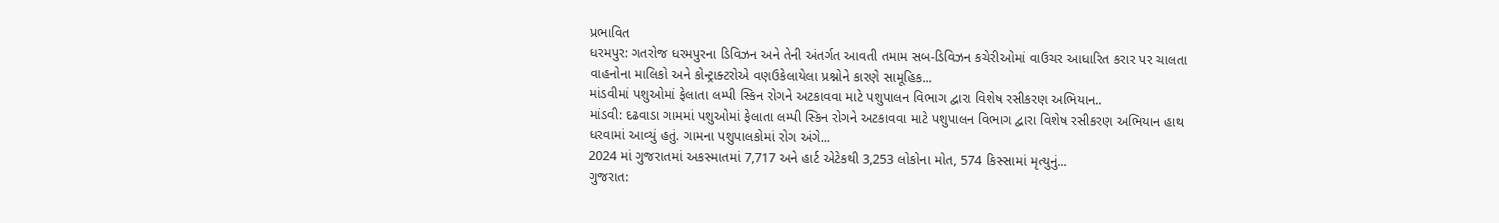પ્રભાવિત
ધરમપુર: ગતરોજ ધરમપુરના ડિવિઝન અને તેની અંતર્ગત આવતી તમામ સબ-ડિવિઝન કચેરીઓમાં વાઉચર આધારિત કરાર પર ચાલતા વાહનોના માલિકો અને કોન્ટ્રાક્ટરોએ વણઉકેલાયેલા પ્રશ્નોને કારણે સામૂહિક...
માંડવીમાં પશુઓમાં ફેલાતા લમ્પી સ્કિન રોગને અટકાવવા માટે પશુપાલન વિભાગ દ્વારા વિશેષ રસીકરણ અભિયાન..
માંડવી: દઢવાડા ગામમાં પશુઓમાં ફેલાતા લમ્પી સ્કિન રોગને અટકાવવા માટે પશુપાલન વિભાગ દ્વારા વિશેષ રસીકરણ અભિયાન હાથ ધરવામાં આવ્યું હતું. ગામના પશુપાલકોમાં રોગ અંગે...
2024 માં ગુજરાતમાં અકસ્માતમાં 7,717 અને હાર્ટ એટેકથી 3,253 લોકોના મોત, 574 કિસ્સામાં મૃત્યુનું...
ગુજરાત: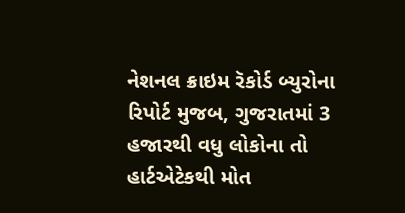નેશનલ ક્રાઇમ રૅકોર્ડ બ્યુરોના રિપોર્ટ મુજબ, ગુજરાતમાં 3 હજારથી વધુ લોકોના તો હાર્ટએટેકથી મોત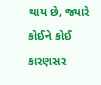થાય છે, જ્યારે કોઈને કોઈ કારણસર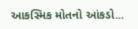આકસ્મિક મોતનો આંકડો...